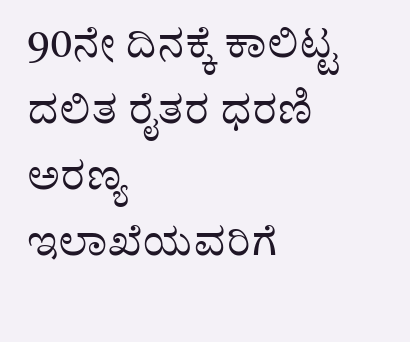90ನೇ ದಿನಕ್ಕೆ ಕಾಲಿಟ್ಟ ದಲಿತ ರೈತರ ಧರಣಿ
ಅರಣ್ಯ ಇಲಾಖೆಯವರಿಗೆ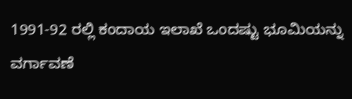1991-92 ರಲ್ಲಿ ಕಂದಾಯ ಇಲಾಖೆ ಒಂದಷ್ಟು ಭೂಮಿಯನ್ನು ವರ್ಗಾವಣೆ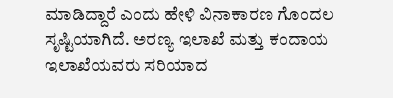ಮಾಡಿದ್ದಾರೆ ಎಂದು ಹೇಳಿ ವಿನಾಕಾರಣ ಗೊಂದಲ ಸೃಷ್ಟಿಯಾಗಿದೆ. ಅರಣ್ಯ ಇಲಾಖೆ ಮತ್ತು ಕಂದಾಯ ಇಲಾಖೆಯವರು ಸರಿಯಾದ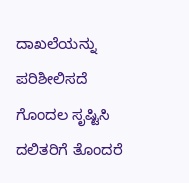ದಾಖಲೆಯನ್ನು ಪರಿಶೀಲಿಸದೆ ಗೊಂದಲ ಸೃಷ್ಟಿಸಿ ದಲಿತರಿಗೆ ತೊಂದರೆ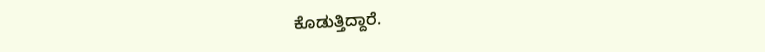ಕೊಡುತ್ತಿದ್ದಾರೆ.